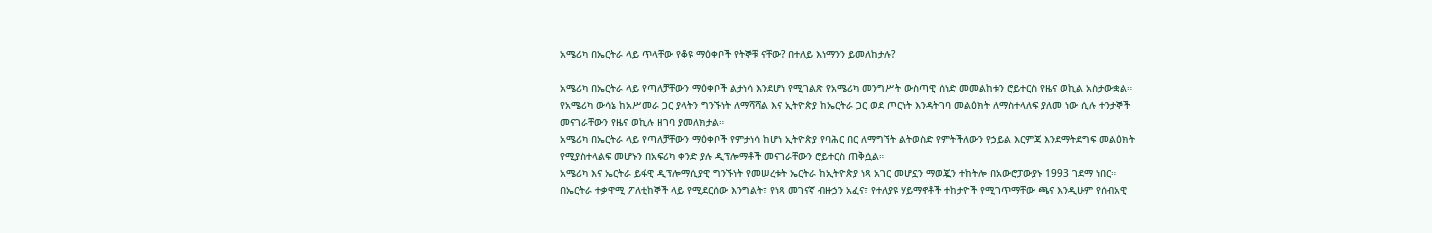አሜሪካ በኤርትራ ላይ ጥላቸው የቆዩ ማዕቀቦች የትኞቹ ናቸው? በተለይ እነማንን ይመለከታሉ?

አሜሪካ በኤርትራ ላይ የጣለቻቸውን ማዕቀቦች ልታነሳ እንደሆነ የሚገልጽ የአሜሪካ መንግሥት ውስጣዊ ሰነድ መመልከቱን ሮይተርስ የዜና ወኪል አስታውቋል።
የአሜሪካ ውሳኔ ከአሥመራ ጋር ያላትን ግንኙነት ለማሻሻል እና ኢትዮጵያ ከኤርትራ ጋር ወደ ጦርነት እንዳትገባ መልዕክት ለማስተላለፍ ያለመ ነው ሲሉ ተንታኞች መናገራቸውን የዜና ወኪሉ ዘገባ ያመለክታል።
አሜሪካ በኤርትራ ላይ የጣለቻቸውን ማዕቀቦች የምታነሳ ከሆነ ኢትዮጵያ የባሕር በር ለማግኘት ልትወስድ የምትችለውን የኃይል እርምጃ እንደማትደግፍ መልዕክት የሚያስተላልፍ መሆኑን በአፍሪካ ቀንድ ያሉ ዲፕሎማቶች መናገራቸውን ሮይተርስ ጠቅሷል።
አሜሪካ እና ኤርትራ ይፋዊ ዲፕሎማሲያዊ ግንኙነት የመሠረቱት ኤርትራ ከኢትዮጵያ ነጻ አገር መሆኗን ማወጇን ተከትሎ በአውሮፓውያኑ 1993 ገደማ ነበር።
በኤርትራ ተቃዋሚ ፖለቲከኞች ላይ የሚደርሰው እንግልት፣ የነጻ መገናኛ ብዙኃን አፈና፣ የተለያዩ ሃይማኖቶች ተከታዮች የሚገጥማቸው ጫና እንዲሁም የሰብአዊ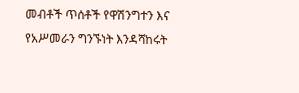መብቶች ጥሰቶች የዋሽንግተን እና የአሥመራን ግንኙነት እንዳሻከሩት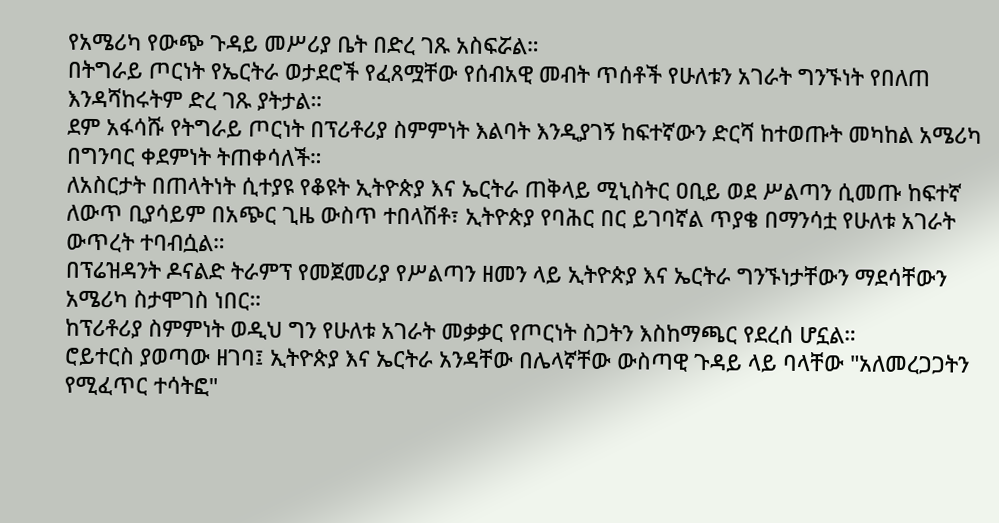የአሜሪካ የውጭ ጉዳይ መሥሪያ ቤት በድረ ገጹ አስፍሯል።
በትግራይ ጦርነት የኤርትራ ወታደሮች የፈጸሟቸው የሰብአዊ መብት ጥሰቶች የሁለቱን አገራት ግንኙነት የበለጠ እንዳሻከሩትም ድረ ገጹ ያትታል።
ደም አፋሳሹ የትግራይ ጦርነት በፕሪቶሪያ ስምምነት እልባት እንዲያገኝ ከፍተኛውን ድርሻ ከተወጡት መካከል አሜሪካ በግንባር ቀደምነት ትጠቀሳለች።
ለአስርታት በጠላትነት ሲተያዩ የቆዩት ኢትዮጵያ እና ኤርትራ ጠቅላይ ሚኒስትር ዐቢይ ወደ ሥልጣን ሲመጡ ከፍተኛ ለውጥ ቢያሳይም በአጭር ጊዜ ውስጥ ተበላሽቶ፣ ኢትዮጵያ የባሕር በር ይገባኛል ጥያቄ በማንሳቷ የሁለቱ አገራት ውጥረት ተባብሷል።
በፕሬዝዳንት ዶናልድ ትራምፕ የመጀመሪያ የሥልጣን ዘመን ላይ ኢትዮጵያ እና ኤርትራ ግንኙነታቸውን ማደሳቸውን አሜሪካ ስታሞገስ ነበር።
ከፕሪቶሪያ ስምምነት ወዲህ ግን የሁለቱ አገራት መቃቃር የጦርነት ስጋትን እስከማጫር የደረሰ ሆኗል።
ሮይተርስ ያወጣው ዘገባ፤ ኢትዮጵያ እና ኤርትራ አንዳቸው በሌላኛቸው ውስጣዊ ጉዳይ ላይ ባላቸው "አለመረጋጋትን የሚፈጥር ተሳትፎ"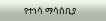የተነሳ ማሳሰቢያ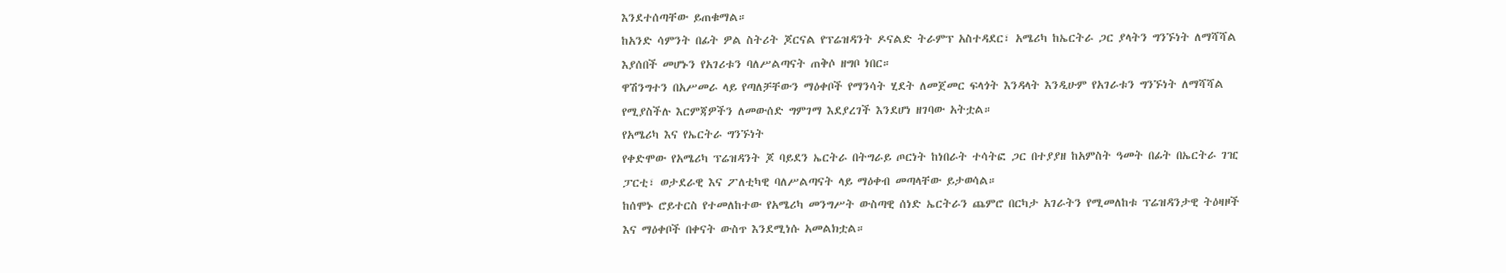እንደተሰጣቸው ይጠቁማል።
ከአንድ ሳምንት በፊት ዎል ስትሪት ጆርናል የፕሬዝዳንት ዶናልድ ትራምፕ አስተዳደር፣ አሜሪካ ከኤርትራ ጋር ያላትን ግንኙነት ለማሻሻል እያሰበች መሆኑን የአገሪቱን ባለሥልጣናት ጠቅሶ ዘግቦ ነበር።
ዋሽንግተን በአሥመራ ላይ የጣለቻቸውን ማዕቀቦች የማንሳት ሂደት ለመጀመር ፍላጎት እንዳላት እንዲሁም የአገራቱን ግንኙነት ለማሻሻል የሚያስችሉ እርምጃዎችን ለመውሰድ ግምገማ እደያረገች እንደሆነ ዘገባው አትቷል።
የአሜሪካ እና የኤርትራ ግንኙነት
የቀድሞው የአሜሪካ ፕሬዝዳንት ጆ ባይደን ኤርትራ በትግራይ ጦርነት ከነበራት ተሳትፎ ጋር በተያያዘ ከአምስት ዓመት በፊት በኤርትራ ገዢ ፓርቲ፣ ወታደራዊ እና ፖለቲካዊ ባለሥልጣናት ላይ ማዕቀብ መጣላቸው ይታወሳል።
ከሰሞኑ ሮይተርስ የተመለከተው የአሜሪካ መንግሥት ውስጣዊ ሰነድ ኤርትራን ጨምሮ በርካታ አገራትን የሚመለከቱ ፕሬዝዳንታዊ ትዕዛዞች እና ማዕቀቦች በቀናት ውስጥ እንደሚነሱ አመልክቷል።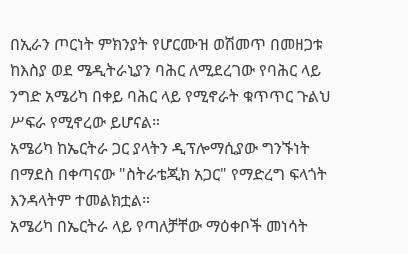በኢራን ጦርነት ምክንያት የሆርሙዝ ወሽመጥ በመዘጋቱ ከእስያ ወደ ሜዲትራኒያን ባሕር ለሚደረገው የባሕር ላይ ንግድ አሜሪካ በቀይ ባሕር ላይ የሚኖራት ቁጥጥር ጉልህ ሥፍራ የሚኖረው ይሆናል።
አሜሪካ ከኤርትራ ጋር ያላትን ዲፕሎማሲያው ግንኙነት በማደስ በቀጣናው "ስትራቴጂክ አጋር" የማድረግ ፍላጎት እንዳላትም ተመልክቷል።
አሜሪካ በኤርትራ ላይ የጣለቻቸው ማዕቀቦች መነሳት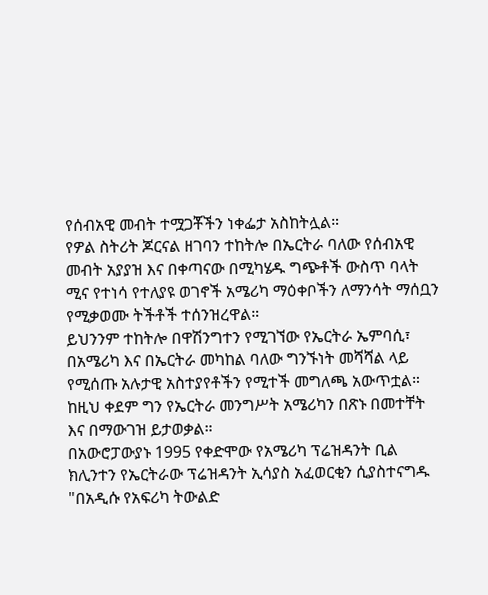የሰብአዊ መብት ተሟጋቾችን ነቀፌታ አስከትሏል።
የዎል ስትሪት ጆርናል ዘገባን ተከትሎ በኤርትራ ባለው የሰብአዊ መብት አያያዝ እና በቀጣናው በሚካሄዱ ግጭቶች ውስጥ ባላት ሚና የተነሳ የተለያዩ ወገኖች አሜሪካ ማዕቀቦችን ለማንሳት ማሰቧን የሚቃወሙ ትችቶች ተሰንዝረዋል።
ይህንንም ተከትሎ በዋሽንግተን የሚገኘው የኤርትራ ኤምባሲ፣ በአሜሪካ እና በኤርትራ መካከል ባለው ግንኙነት መሻሻል ላይ የሚሰጡ አሉታዊ አስተያየቶችን የሚተች መግለጫ አውጥቷል።
ከዚህ ቀደም ግን የኤርትራ መንግሥት አሜሪካን በጽኑ በመተቸት እና በማውገዝ ይታወቃል።
በአውሮፓውያኑ 1995 የቀድሞው የአሜሪካ ፕሬዝዳንት ቢል ክሊንተን የኤርትራው ፕሬዝዳንት ኢሳያስ አፈወርቂን ሲያስተናግዱ "በአዲሱ የአፍሪካ ትውልድ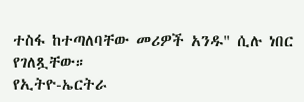ተስፋ ከተጣለባቸው መሪዎች አንዱ" ሲሉ ነበር የገለጿቸው።
የኢትዮ-ኤርትራ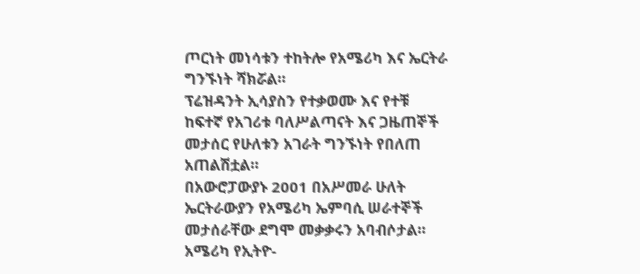ጦርነት መነሳቱን ተከትሎ የአሜሪካ እና ኤርትራ ግንኙነት ሻክሯል።
ፕሬዝዳንት ኢሳያስን የተቃወሙ እና የተቹ ከፍተኛ የአገሪቱ ባለሥልጣናት እና ጋዜጠኞች መታሰር የሁለቱን አገራት ግንኙነት የበለጠ አጠልሽቷል።
በአውሮፓውያኑ 2001 በአሥመራ ሁለት ኤርትራውያን የአሜሪካ ኤምባሲ ሠራተኞች መታሰራቸው ደግሞ መቃቃሩን አባብሶታል።
አሜሪካ የኢትዮ-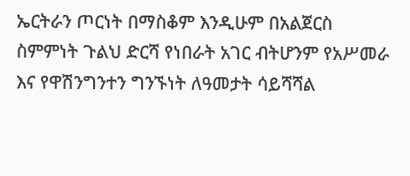ኤርትራን ጦርነት በማስቆም እንዲሁም በአልጀርስ ስምምነት ጉልህ ድርሻ የነበራት አገር ብትሆንም የአሥመራ እና የዋሽንግንተን ግንኙነት ለዓመታት ሳይሻሻል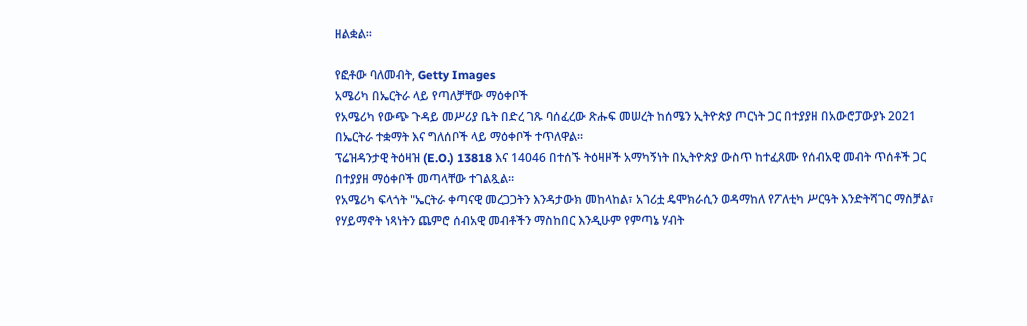ዘልቋል።

የፎቶው ባለመብት, Getty Images
አሜሪካ በኤርትራ ላይ የጣለቻቸው ማዕቀቦች
የአሜሪካ የውጭ ጉዳይ መሥሪያ ቤት በድረ ገጹ ባሰፈረው ጽሑፍ መሠረት ከሰሜን ኢትዮጵያ ጦርነት ጋር በተያያዘ በአውሮፓውያኑ 2021 በኤርትራ ተቋማት እና ግለሰቦች ላይ ማዕቀቦች ተጥለዋል።
ፕሬዝዳንታዊ ትዕዛዝ (E.O.) 13818 እና 14046 በተሰኙ ትዕዛዞች አማካኝነት በኢትዮጵያ ውስጥ ከተፈጸሙ የሰብአዊ መብት ጥሰቶች ጋር በተያያዘ ማዕቀቦች መጣላቸው ተገልጿል።
የአሜሪካ ፍላጎት "ኤርትራ ቀጣናዊ መረጋጋትን እንዳታውክ መከላከል፣ አገሪቷ ዴሞክራሲን ወዳማከለ የፖለቲካ ሥርዓት እንድትሻገር ማስቻል፣ የሃይማኖት ነጻነትን ጨምሮ ሰብአዊ መብቶችን ማስከበር እንዲሁም የምጣኔ ሃብት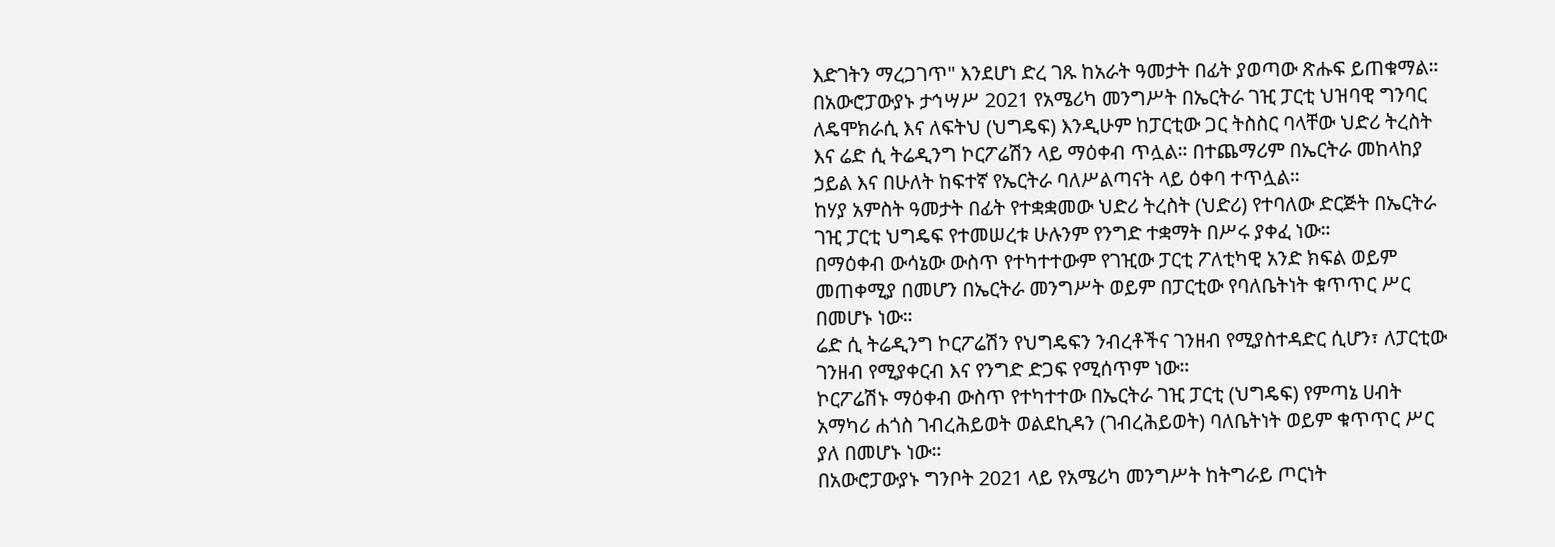እድገትን ማረጋገጥ" እንደሆነ ድረ ገጹ ከአራት ዓመታት በፊት ያወጣው ጽሑፍ ይጠቁማል።
በአውሮፓውያኑ ታኅሣሥ 2021 የአሜሪካ መንግሥት በኤርትራ ገዢ ፓርቲ ህዝባዊ ግንባር ለዴሞክራሲ እና ለፍትህ (ህግዴፍ) እንዲሁም ከፓርቲው ጋር ትስስር ባላቸው ህድሪ ትረስት እና ሬድ ሲ ትሬዲንግ ኮርፖሬሽን ላይ ማዕቀብ ጥሏል። በተጨማሪም በኤርትራ መከላከያ ኃይል እና በሁለት ከፍተኛ የኤርትራ ባለሥልጣናት ላይ ዕቀባ ተጥሏል።
ከሃያ አምስት ዓመታት በፊት የተቋቋመው ህድሪ ትረስት (ህድሪ) የተባለው ድርጅት በኤርትራ ገዢ ፓርቲ ህግዴፍ የተመሠረቱ ሁሉንም የንግድ ተቋማት በሥሩ ያቀፈ ነው።
በማዕቀብ ውሳኔው ውስጥ የተካተተውም የገዢው ፓርቲ ፖለቲካዊ አንድ ክፍል ወይም መጠቀሚያ በመሆን በኤርትራ መንግሥት ወይም በፓርቲው የባለቤትነት ቁጥጥር ሥር በመሆኑ ነው።
ሬድ ሲ ትሬዲንግ ኮርፖሬሽን የህግዴፍን ንብረቶችና ገንዘብ የሚያስተዳድር ሲሆን፣ ለፓርቲው ገንዘብ የሚያቀርብ እና የንግድ ድጋፍ የሚሰጥም ነው።
ኮርፖሬሽኑ ማዕቀብ ውስጥ የተካተተው በኤርትራ ገዢ ፓርቲ (ህግዴፍ) የምጣኔ ሀብት አማካሪ ሐጎስ ገብረሕይወት ወልደኪዳን (ገብረሕይወት) ባለቤትነት ወይም ቁጥጥር ሥር ያለ በመሆኑ ነው።
በአውሮፓውያኑ ግንቦት 2021 ላይ የአሜሪካ መንግሥት ከትግራይ ጦርነት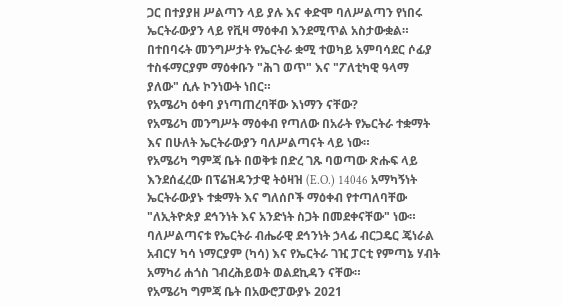ጋር በተያያዘ ሥልጣን ላይ ያሉ እና ቀድሞ ባለሥልጣን የነበሩ ኤርትራውያን ላይ የቪዛ ማዕቀብ እንደሚጥል አስታውቋል።
በተበባሩት መንግሥታት የኤርትራ ቋሚ ተወካይ አምባሳደር ሶፊያ ተስፋማርያም ማዕቀቡን "ሕገ ወጥ" እና "ፖለቲካዊ ዓላማ ያለው" ሲሉ ኮንነውት ነበር።
የአሜሪካ ዕቀባ ያነጣጠረባቸው እነማን ናቸው?
የአሜሪካ መንግሥት ማዕቀብ የጣለው በአራት የኤርትራ ተቋማት እና በሁለት ኤርትራውያን ባለሥልጣናት ላይ ነው።
የአሜሪካ ግምጃ ቤት በወቅቱ በድረ ገጹ ባወጣው ጽሑፍ ላይ እንደሰፈረው በፕሬዝዳንታዊ ትዕዛዝ (E.O.) 14046 አማካኝነት ኤርትራውያኑ ተቋማት እና ግለሰቦች ማዕቀብ የተጣለባቸው "ለኢትዮጵያ ደኅንነት እና አንድነት ስጋት በመደቀናቸው" ነው።
ባለሥልጣናቱ የኤርትራ ብሔራዊ ደኅንነት ኃላፊ ብርጋዴር ጄነራል አብርሃ ካሳ ነማርያም (ካሳ) እና የኤርትራ ገዢ ፓርቲ የምጣኔ ሃብት አማካሪ ሐጎስ ገብረሕይወት ወልደኪዳን ናቸው።
የአሜሪካ ግምጃ ቤት በአውሮፓውያኑ 2021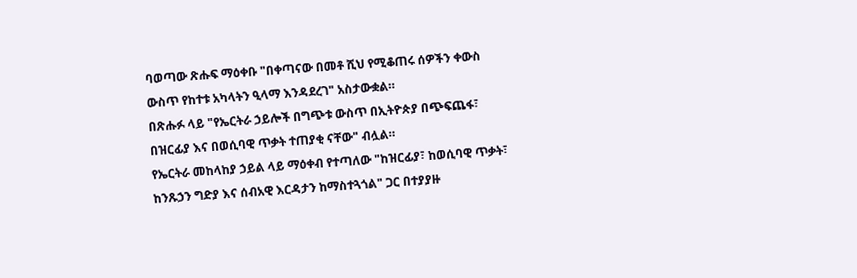ባወጣው ጽሑፍ ማዕቀቡ "በቀጣናው በመቶ ሺህ የሚቆጠሩ ሰዎችን ቀውስ ውስጥ የከተቱ አካላትን ዒላማ እንዳደረገ" አስታውቋል።
በጽሑፉ ላይ "የኤርትራ ኃይሎች በግጭቱ ውስጥ በኢትዮጵያ በጭፍጨፋ፣ በዝርፊያ እና በወሲባዊ ጥቃት ተጠያቂ ናቸው" ብሏል።
የኤርትራ መከላከያ ኃይል ላይ ማዕቀብ የተጣለው "ከዝርፊያ፣ ከወሲባዊ ጥቃት፣ ከንጹኃን ግድያ እና ሰብአዊ እርዳታን ከማስተጓጎል" ጋር በተያያዙ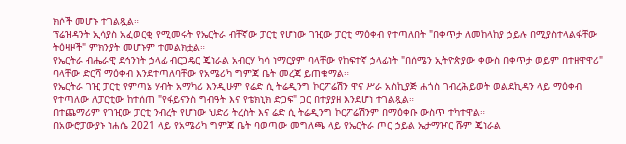ክሶች መሆኑ ተገልጿል።
ፕሬዝዳንት ኢሳያስ አፈወርቂ የሚመሩት የኤርትራ ብቸኛው ፓርቲ የሆነው ገዢው ፓርቲ ማዕቀብ የተጣለበት "በቀጥታ ለመከላከያ ኃይሉ በሚያስተላልፋቸው ትዕዛዞች" ምክንያት መሆኑም ተመልክቷል።
የኤርትራ ብሔራዊ ደኅንነት ኃላፊ ብርጋዴር ጄነራል አብርሃ ካሳ ነማርያም ባላቸው የከፍተኛ ኃላፊነት "በሰሜን ኢትዮጵያው ቀውስ በቀጥታ ወይም በተዘዋዋሪ" ባላቸው ድርሻ ማዕቀብ እንደተጣለባቸው የአሜሪካ ግምጃ ቤት መረጃ ይጠቁማል።
የኤርትራ ገዢ ፓርቲ የምጣኔ ሃብት አማካሪ እንዲሁም የሬድ ሲ ትሬዲንግ ኮርፖሬሽን ዋና ሥራ አስኪያጅ ሐጎስ ገብረሕይወት ወልደኪዳን ላይ ማዕቀብ የተጣለው ለፓርቲው ከተሰጠ "የፋይናንስ ግብዓት እና የቴክኒክ ድጋፍ" ጋር በተያያዘ እንደሆነ ተገልጿል።
በተጨማሪም የገዢው ፓርቲ ንብረት የሆነው ህድሪ ትረስት እና ሬድ ሲ ትሬዲንግ ኮርፖሬሽንም በማዕቀቡ ውስጥ ተካተዋል።
በአውሮፓውያኑ ነሐሴ 2021 ላይ የአሜሪካ ግምጃ ቤት ባወጣው መግለጫ ላይ የኤርትራ ጦር ኃይል ኤታማዦር ሹም ጄነራል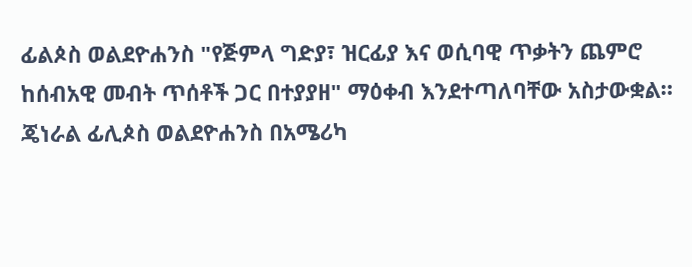ፊልጶስ ወልደዮሐንስ "የጅምላ ግድያ፣ ዝርፊያ እና ወሲባዊ ጥቃትን ጨምሮ ከሰብአዊ መብት ጥሰቶች ጋር በተያያዘ" ማዕቀብ እንደተጣለባቸው አስታውቋል።
ጄነራል ፊሊጶስ ወልደዮሐንስ በአሜሪካ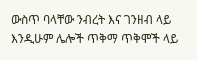ውስጥ ባላቸው ንብረት እና ገንዘብ ላይ እንዲሁም ሌሎች ጥቅማ ጥቅሞች ላይ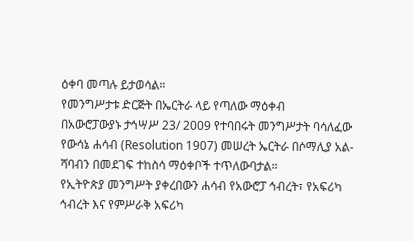ዕቀባ መጣሉ ይታወሳል።
የመንግሥታቱ ድርጅት በኤርትራ ላይ የጣለው ማዕቀብ
በአውሮፓውያኑ ታኅሣሥ 23/ 2009 የተባበሩት መንግሥታት ባሳለፈው የውሳኔ ሐሳብ (Resolution 1907) መሠረት ኤርትራ በሶማሊያ አል-ሻባብን በመደገፍ ተከስሳ ማዕቀቦች ተጥለውባታል።
የኢትዮጵያ መንግሥት ያቀረበውን ሐሳብ የአውሮፓ ኅብረት፣ የአፍሪካ ኅብረት እና የምሥራቅ አፍሪካ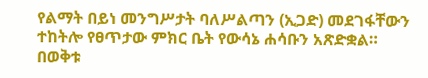የልማት በይነ መንግሥታት ባለሥልጣን (ኢጋድ) መደገፋቸውን ተከትሎ የፀጥታው ምክር ቤት የውሳኔ ሐሳቡን አጽድቋል።
በወቅቱ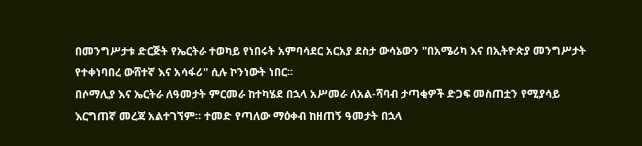በመንግሥታቱ ድርጅት የኤርትራ ተወካይ የነበሩት አምባሳደር አርአያ ደስታ ውሳኔውን "በአሜሪካ እና በኢትዮጵያ መንግሥታት የተቀነባበረ ውሸተኛ እና አሳፋሪ" ሲሉ ኮንነውት ነበር።
በሶማሊያ እና ኤርትራ ለዓመታት ምርመራ ከተካሄደ በኋላ አሥመራ ለአል-ሻባብ ታጣቂዎች ድጋፍ መስጠቷን የሚያሳይ እርግጠኛ መረጃ አልተገኘም። ተመድ የጣለው ማዕቀብ ከዘጠኝ ዓመታት በኋላ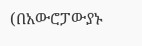(በአውሮፓውያኑ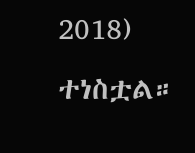2018) ተነስቷል።